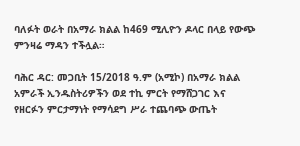ባለፉት ወራት በአማራ ክልል ከ469 ሚሊዮን ዶላር በላይ የውጭ ምንዛሬ ማዳን ተችሏል።

ባሕር ዳር: መጋቢት 15/2018 ዓ.ም (አሚኮ) በአማራ ክልል አምራች ኢንዱስትሪዎችን ወደ ተኪ ምርት የማሸጋገር እና የዘርፉን ምርታማነት የማሳደግ ሥራ ተጨባጭ ውጤት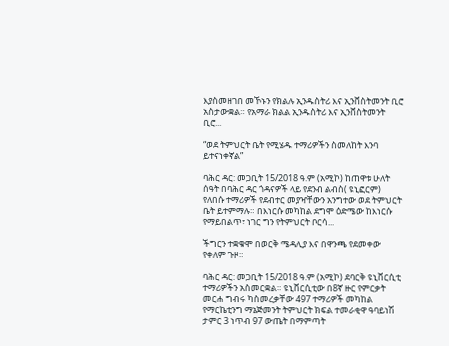እያስመዘገበ መኾኑን የክልሉ ኢንዱስትሪ እና ኢንቨስትመንት ቢሮ አስታውቋል። የአማራ ክልል ኢንዱስትሪ እና ኢንቨስትመንት ቢሮ...

“ወደ ትምህርት ቤት የሚሄዱ ተማሪዎችን ስመለከት እንባ ይተናነቀኛል”

ባሕር ዳር: መጋቢት 15/2018 ዓ.ም (አሚኮ) ከጠዋቱ ሁለት ሰዓት በባሕር ዳር ጎዳናዎች ላይ የደንብ ልብስ( ዩኒፎርም) የለበሱ ተማሪዎች የደብተር መያዣቸውን አንግተው ወደ ትምህርት ቤት ይተምማሉ። በእነርሱ መካከል ደግሞ ዕድሜው ከእነርሱ የማይበልጥ፣ ነገር ግን የትምህርት ቦርሳ...

ችግርን ተቋቁሞ በወርቅ ሜዳሊያ እና በዋንጫ የደመቀው የቀለም ጉዞ።

ባሕር ዳር: መጋቢት 15/2018 ዓ.ም (አሚኮ) ደባርቅ ዩኒቨርሲቲ ተማሪዎችን አስመርቋል። ዩኒቨርሲቲው በ8ኛ ዙር የምርቃት መርሐ ግብሩ ካስመረቃቸው 497 ተማሪዎች መካከል የማርኬቲንግ ማኔጅመንት ትምህርት ክፍል ተመራቂዋ ዓባይነሽ ታምር 3 ነጥብ 97 ውጤት በማምጣት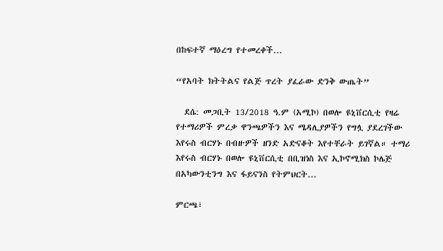በከፍተኛ ማዕረግ የተመረቀች...

“የአባት ክትትልና የልጅ ጥረት ያፈራው ድንቅ ውጤት”

  ደሴ: መጋቢት 13/2018 ዓ.ም (አሚኮ) በወሎ ዩኒቨርሲቲ የዛሬ የተማሪዎች ምረቃ ዋንጫዎችን እና ሜዳሊያዎችን የግሏ ያደረገችው እየሩስ ብርሃኑ በብዙዎች ዘንድ አድናቆት እየተቸራት ይገኛል። ተማሪ እየሩስ ብርሃኑ በወሎ ዩኒቨርሲቲ በቢዝነስ እና ኢኮኖሚክስ ኮሌጅ በአካውንቲንግ እና ፋይናንስ የትምህርት...

ምርጫ፣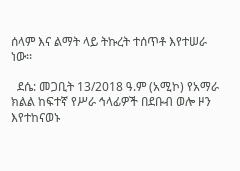ሰላም እና ልማት ላይ ትኩረት ተሰጥቶ እየተሠራ ነው፡፡

  ደሴ: መጋቢት 13/2018 ዓ.ም (አሚኮ) የአማራ ክልል ከፍተኛ የሥራ ኅላፊዎች በደቡብ ወሎ ዞን እየተከናወኑ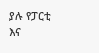ያሉ የፓርቲ እና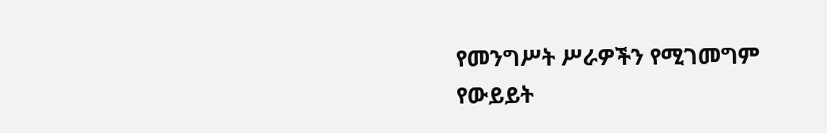የመንግሥት ሥራዎችን የሚገመግም የውይይት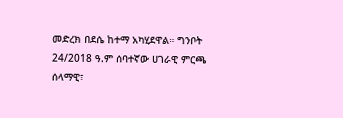መድረክ በደሴ ከተማ አካሂደዋል። ግንቦት 24/2018 ዓ.ም ሰባተኛው ሀገራዊ ምርጫ ሰላማዊ፣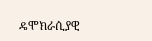ዴሞክራሲያዊ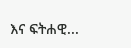እና ፍትሐዊ...